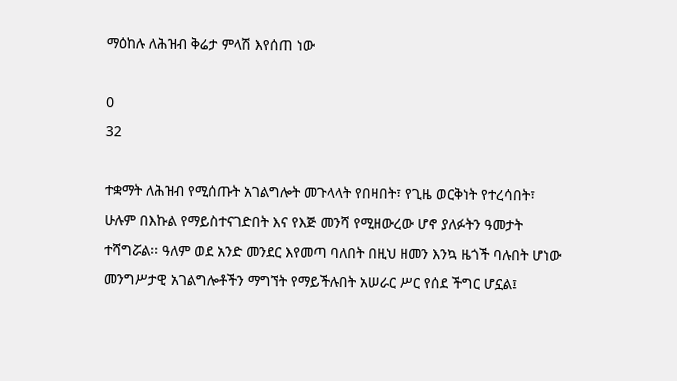ማዕከሉ ለሕዝብ ቅሬታ ምላሽ እየሰጠ ነው

0
32

ተቋማት ለሕዝብ የሚሰጡት አገልግሎት መጉላላት የበዛበት፣ የጊዜ ወርቅነት የተረሳበት፣ ሁሉም በእኩል የማይስተናገድበት እና የእጅ መንሻ የሚዘውረው ሆኖ ያለፉትን ዓመታት ተሻግሯል፡፡ ዓለም ወደ አንድ መንደር እየመጣ ባለበት በዚህ ዘመን እንኳ ዜጎች ባሉበት ሆነው መንግሥታዊ አገልግሎቶችን ማግኘት የማይችሉበት አሠራር ሥር የሰደ ችግር ሆኗል፤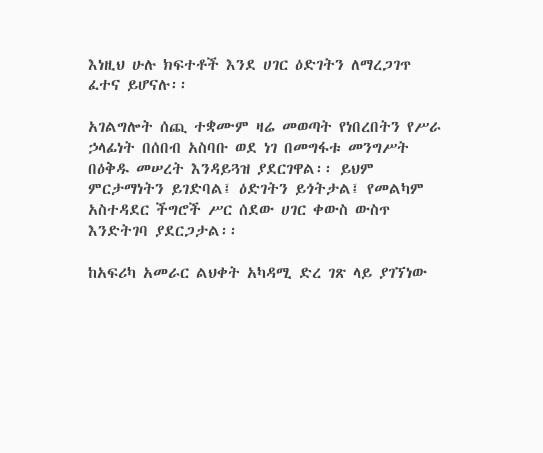እነዚህ ሁሉ ክፍተቶች እንደ ሀገር ዕድገትን ለማረጋገጥ ፈተና ይሆናሉ፡፡

አገልግሎት ሰጪ ተቋሙም ዛሬ መወጣት የነበረበትን የሥራ ኃላፊነት በሰበብ አስባቡ ወደ ነገ በመግፋቱ መንግሥት በዕቅዱ መሠረት እንዳይጓዝ ያደርገዋል፡፡ ይህም ምርታማነትን ይገድባል፤ ዕድገትን ይጎትታል፤ የመልካም አስተዳደር ችግሮች ሥር ሰደው ሀገር ቀውስ ውስጥ እንድትገባ ያደርጋታል፡፡

ከአፍሪካ አመራር ልህቀት አካዳሚ ድረ ገጽ ላይ ያገኘነው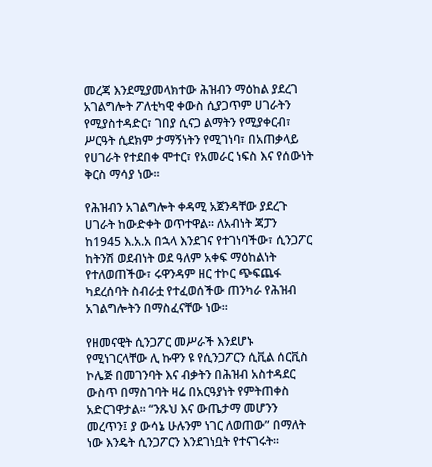መረጃ እንደሚያመላክተው ሕዝብን ማዕከል ያደረገ አገልግሎት ፖለቲካዊ ቀውስ ሲያጋጥም ሀገራትን የሚያስተዳድር፣ ገበያ ሲናጋ ልማትን የሚያቀርብ፣ ሥርዓት ሲደክም ታማኝነትን የሚገነባ፣ በአጠቃላይ የሀገራት የተደበቀ ሞተር፣ የአመራር ነፍስ እና የሰውነት ቅርስ ማሳያ ነው፡፡

የሕዝብን አገልግሎት ቀዳሚ አጀንዳቸው ያደረጉ ሀገራት ከውድቀት ወጥተዋል፡፡ ለአብነት ጃፓን ከ1945 እ.አ.አ በኋላ እንደገና የተገነባችው፣ ሲንጋፖር ከትንሽ ወደብነት ወደ ዓለም አቀፍ ማዕከልነት የተለወጠችው፣ ሩዋንዳም ዘር ተኮር ጭፍጨፋ ካደረሰባት ስብራቷ የተፈወሰችው ጠንካራ የሕዝብ አገልግሎትን በማስፈናቸው ነው።

የዘመናዊት ሲንጋፖር መሥራች እንደሆኑ የሚነገርላቸው ሊ ኩዋን ዩ የሲንጋፖርን ሲቪል ሰርቪስ ኮሌጅ በመገንባት እና ብቃትን በሕዝብ አስተዳደር ውስጥ በማስገባት ዛሬ በአርዓያነት የምትጠቀስ አድርገዋታል፡፡ “ንጹህ እና ውጤታማ መሆንን መረጥን፤ ያ ውሳኔ ሁሉንም ነገር ለወጠው” በማለት ነው እንዴት ሲንጋፖርን እንደገነቧት የተናገሩት፡፡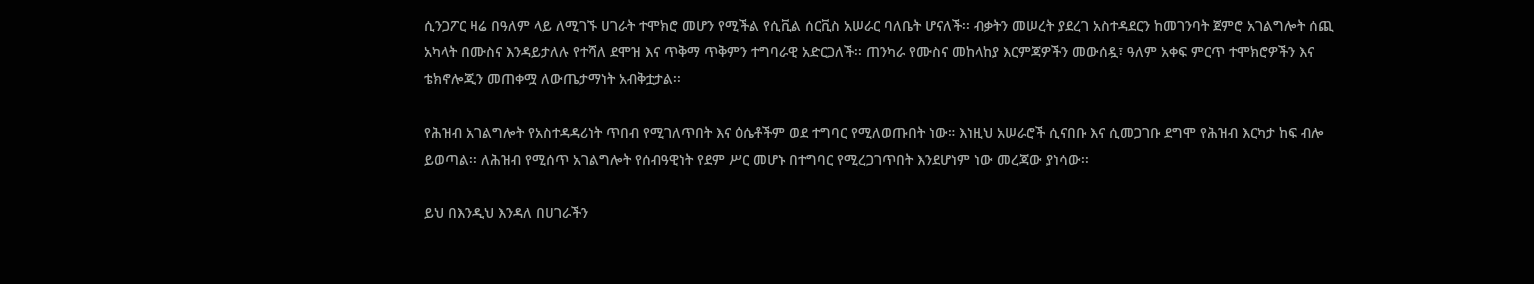ሲንጋፖር ዛሬ በዓለም ላይ ለሚገኙ ሀገራት ተሞክሮ መሆን የሚችል የሲቪል ሰርቪስ አሠራር ባለቤት ሆናለች፡፡ ብቃትን መሠረት ያደረገ አስተዳደርን ከመገንባት ጀምሮ አገልግሎት ሰጪ አካላት በሙስና እንዳይታለሉ የተሻለ ደሞዝ እና ጥቅማ ጥቅምን ተግባራዊ አድርጋለች፡፡ ጠንካራ የሙስና መከላከያ እርምጃዎችን መውሰዷ፣ ዓለም አቀፍ ምርጥ ተሞክሮዎችን እና ቴክኖሎጂን መጠቀሟ ለውጤታማነት አብቅቷታል፡፡

የሕዝብ አገልግሎት የአስተዳዳሪነት ጥበብ የሚገለጥበት እና ዕሴቶችም ወደ ተግባር የሚለወጡበት ነው። እነዚህ አሠራሮች ሲናበቡ እና ሲመጋገቡ ደግሞ የሕዝብ እርካታ ከፍ ብሎ ይወጣል፡፡ ለሕዝብ የሚሰጥ አገልግሎት የሰብዓዊነት የደም ሥር መሆኑ በተግባር የሚረጋገጥበት እንደሆነም ነው መረጃው ያነሳው፡፡

ይህ በእንዲህ እንዳለ በሀገራችን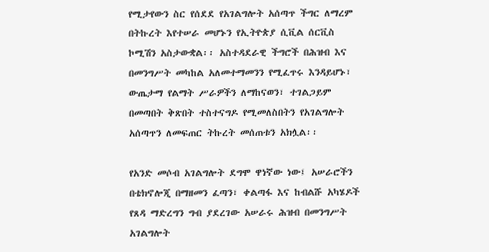የሚታየውን ስር የሰደደ የአገልግሎት አሰጣጥ ችግር ለማረም በትኩረት እየተሠራ መሆኑን የኢትዮጵያ ሲቪል ሰርቪስ ኮሚሽን አስታውቋል፡፡ አስተዳደራዊ ችግሮች በሕዝብ እና በመንግሥት መካከል አለመተማመንን የሚፈጥሩ እንዳይሆኑ፣ ውጤታማ የልማት ሥራዎችን ለማከናወን፣ ተገልጋይም በመጣበት ቅጽበት ተስተናግዶ የሚመለስበትን የአገልግሎት አሰጣጥን ለመፍጠር ትኩረት መሰጠቱን አክሏል፡፡

የአንድ መሶብ አገልግሎት ደግሞ ዋነኛው ነው፤ አሠራሮችን በቴክኖሎጂ በማዘመን ፈጣን፣ ቀልጣፋ እና ከብልሹ አካሄዶች የጸዳ ማድረግን ግብ ያደረገው አሠራሩ ሕዝብ በመንግሥት አገልግሎት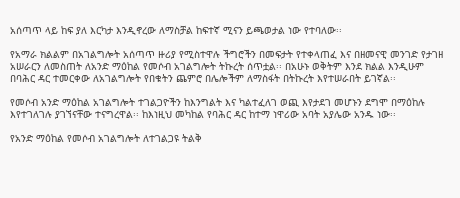አሰጣጥ ላይ ከፍ ያለ እርካታ እንዲኖረው ለማስቻል ከፍተኛ ሚናን ይጫወታል ነው የተባለው፡፡

የአማራ ክልልም በአገልግሎት አሰጣጥ ዙሪያ የሚስተዋሉ ችግሮችን በመፍታት የተቀላጠፈ እና በዘመናዊ መንገድ የታገዘ አሠራርን ለመስጠት ለአንድ ማዕከል የመሶብ አገልግሎት ትኩረት ሰጥቷል፡፡ በአሁኑ ወቅትም እንደ ክልል እንዲሁም በባሕር ዳር ተመርቀው ለአገልግሎት የበቁትን ጨምሮ በሌሎችም ለማስፋት በትኩረት እየተሠራበት ይገኛል፡፡

የመሶብ አንድ ማዕከል አገልግሎት ተገልጋዮችን ከእንግልት እና ካልተፈለገ ወጪ እየታደገ መሆኑን ደግሞ በማዕከሉ እየተገለገሉ ያገኘናቸው ተናግረዋል፡፡ ከእነዚህ መካከል የባሕር ዳር ከተማ ነዋሪው አባት አያሌው አንዱ ነው፡፡

የአንድ ማዕከል የመሶብ አገልግሎት ለተገልጋዩ ትልቅ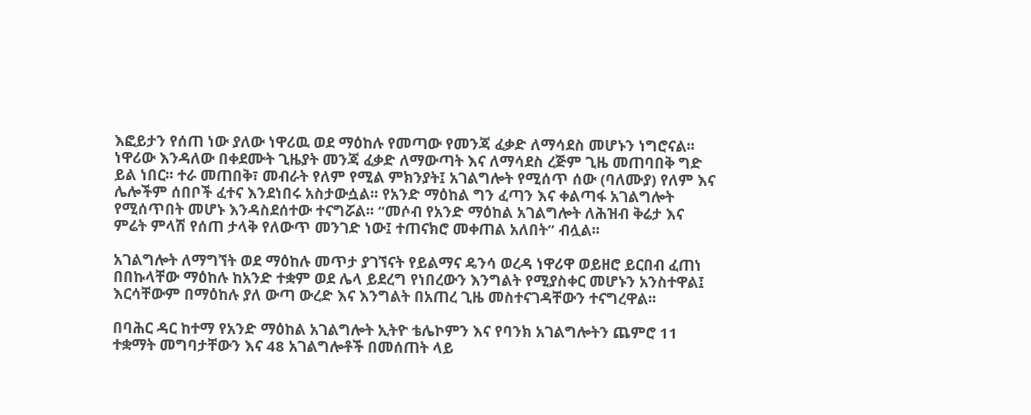እፎይታን የሰጠ ነው ያለው ነዋሪዉ ወደ ማዕከሉ የመጣው የመንጃ ፈቃድ ለማሳደስ መሆኑን ነግሮናል፡፡ ነዋሪው እንዳለው በቀደሙት ጊዜያት መንጃ ፈቃድ ለማውጣት እና ለማሳደስ ረጅም ጊዜ መጠባበቅ ግድ ይል ነበር፡፡ ተራ መጠበቅ፣ መብራት የለም የሚል ምክንያት፤ አገልግሎት የሚሰጥ ሰው (ባለሙያ) የለም እና ሌሎችም ሰበቦች ፈተና እንደነበሩ አስታውሷል፡፡ የአንድ ማዕከል ግን ፈጣን እና ቀልጣፋ አገልግሎት የሚሰጥበት መሆኑ እንዳስደሰተው ተናግሯል፡፡ “መሶብ የአንድ ማዕከል አገልግሎት ለሕዝብ ቅሬታ እና ምሬት ምላሽ የሰጠ ታላቅ የለውጥ መንገድ ነው፤ ተጠናክሮ መቀጠል አለበት” ብሏል፡፡

አገልግሎት ለማግኘት ወደ ማዕከሉ መጥታ ያገኘናት የይልማና ዴንሳ ወረዳ ነዋሪዋ ወይዘሮ ይርበብ ፈጠነ በበኩላቸው ማዕከሉ ከአንድ ተቋም ወደ ሌላ ይደረግ የነበረውን እንግልት የሚያስቀር መሆኑን አንስተዋል፤ እርሳቸውም በማዕከሉ ያለ ውጣ ውረድ እና እንግልት በአጠረ ጊዜ መስተናገዳቸውን ተናግረዋል፡፡

በባሕር ዳር ከተማ የአንድ ማዕከል አገልግሎት ኢትዮ ቴሌኮምን እና የባንክ አገልግሎትን ጨምሮ 11 ተቋማት መግባታቸውን እና 48 አገልግሎቶች በመሰጠት ላይ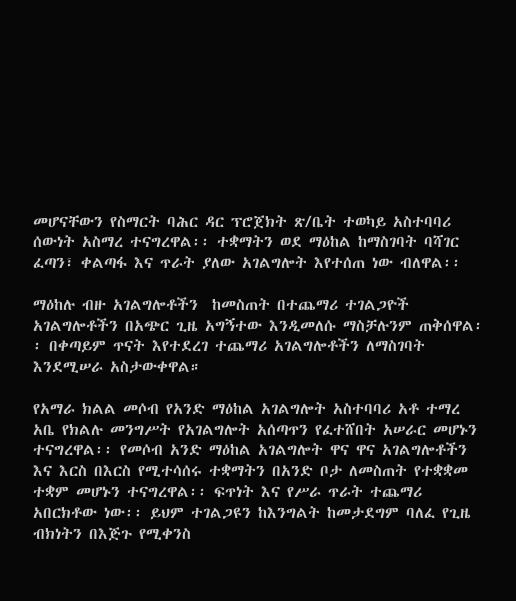መሆናቸውን የስማርት ባሕር ዳር ፕሮጀክት ጽ/ቤት ተወካይ አስተባባሪ ሰውነት አስማረ ተናግረዋል፡፡ ተቋማትን ወደ ማዕከል ከማስገባት ባሻገር ፈጣን፣ ቀልጣፋ እና ጥራት ያለው አገልግሎት እየተሰጠ ነው ብለዋል፡፡

ማዕከሉ ብዙ አገልግሎቶችን  ከመስጠት በተጨማሪ ተገልጋዮች አገልግሎቶችን በአጭር ጊዜ አግኝተው እንዲመለሱ ማስቻሉንም ጠቅሰዋል፡፡ በቀጣይም ጥናት እየተደረገ ተጨማሪ አገልግሎቶችን ለማስገባት እንደሚሠራ አስታውቀዋል።

የአማራ ክልል መሶብ የአንድ ማዕከል አገልግሎት አስተባባሪ አቶ ተማረ አቤ የክልሉ መንግሥት የአገልግሎት አሰጣጥን የፈተሸበት አሠራር መሆኑን ተናግረዋል፡፡ የመሶብ አንድ ማዕከል አገልግሎት ዋና ዋና አገልግሎቶችን እና እርስ በእርስ የሚተሳሰሩ ተቋማትን በአንድ ቦታ ለመስጠት የተቋቋመ ተቋም መሆኑን ተናግረዋል፡፡ ፍጥነት እና የሥራ ጥራት ተጨማሪ አበርክቶው ነው፡፡ ይህም ተገልጋዩን ከእንግልት ከመታደግም ባለፈ የጊዜ ብክነትን በእጅጉ የሚቀንስ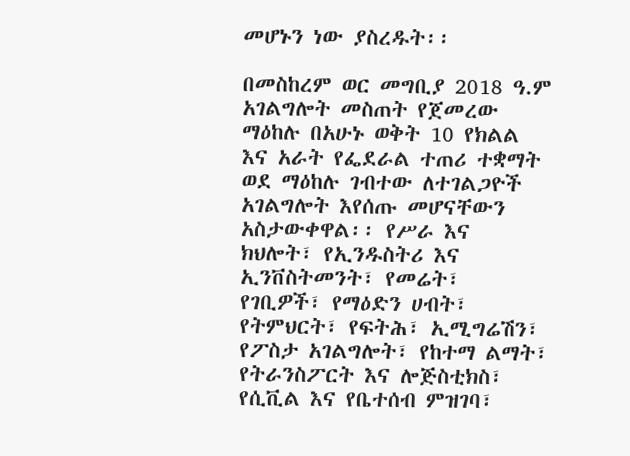መሆኑን ነው ያስረዱት፡፡

በመስከረም ወር መግቢያ 2018 ዓ.ም አገልግሎት መስጠት የጀመረው ማዕከሉ በአሁኑ ወቅት 10 የክልል እና አራት የፌደራል ተጠሪ ተቋማት ወደ ማዕከሉ ገብተው ለተገልጋዮች አገልግሎት እየሰጡ መሆናቸውን አስታውቀዋል፡፡ የሥራ እና ክህሎት፣ የኢንዱስትሪ እና ኢንቨስትመንት፣ የመሬት፣ የገቢዎች፣ የማዕድን ሀብት፣ የትምህርት፣ የፍትሕ፣ ኢሚግሬሽን፣ የፖስታ አገልግሎት፣ የከተማ ልማት፣ የትራንስፖርት እና ሎጅስቲክስ፣ የሲቪል እና የቤተሰብ ምዝገባ፣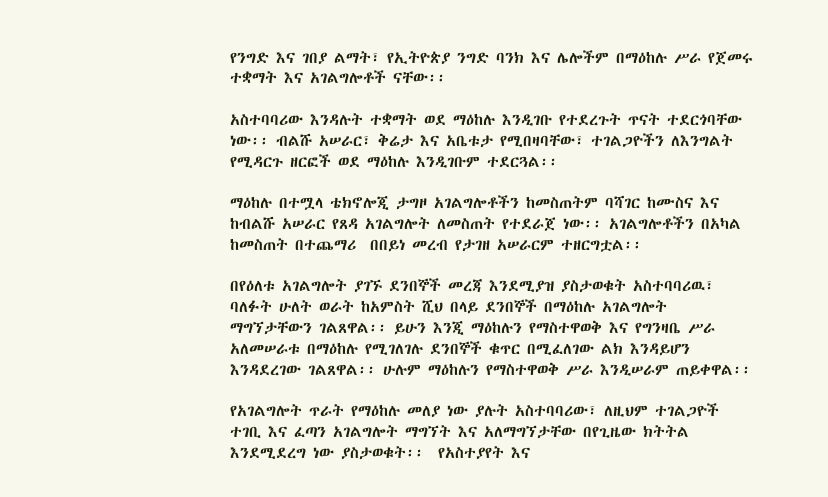የንግድ እና ገበያ ልማት፣ የኢትዮጵያ ንግድ ባንክ እና ሌሎችም በማዕከሉ ሥራ የጀመሩ ተቋማት እና አገልግሎቶች ናቸው፡፡

አስተባባሪው እንዳሉት ተቋማት ወደ ማዕከሉ እንዲገቡ የተደረጉት ጥናት ተደርጎባቸው ነው፡፡ ብልሹ አሠራር፣ ቅሬታ እና አቤቱታ የሚበዛባቸው፣ ተገልጋዮችን ለእንግልት የሚዳርጉ ዘርፎች ወደ ማዕከሉ እንዲገቡም ተደርጓል፡፡

ማዕከሉ በተሟላ ቴክኖሎጂ ታግዞ አገልግሎቶችን ከመስጠትም ባሻገር ከሙስና እና ከብልሹ አሠራር የጸዳ አገልግሎት ለመስጠት የተደራጀ ነው፡፡ አገልግሎቶችን በአካል ከመስጠት በተጨማሪ  በበይነ መረብ የታገዘ አሠራርም ተዘርግቷል፡፡

በየዕለቱ አገልግሎት ያገኙ ደንበኞች መረጃ እንደሚያዝ ያስታወቁት አስተባባሪዉ፣ ባለፉት ሁለት ወራት ከአምስት ሺህ በላይ ደንበኞች በማዕከሉ አገልግሎት ማግኘታቸውን ገልጸዋል፡፡ ይሁን እንጂ ማዕከሉን የማስተዋወቅ እና የግንዛቤ ሥራ አለመሠራቱ በማዕከሉ የሚገለገሉ ደንበኞች ቁጥር በሚፈለገው ልክ እንዳይሆን እንዳደረገው ገልጸዋል፡፡ ሁሉም ማዕከሉን የማስተዋወቅ ሥራ እንዲሠራም ጠይቀዋል፡፡

የአገልግሎት ጥራት የማዕከሉ መለያ ነው ያሉት አስተባባሪው፣ ለዚህም ተገልጋዮች ተገቢ እና ፈጣን አገልግሎት ማግኘት እና አለማግኘታቸው በየጊዜው ክትትል እንደሚደረግ ነው ያስታወቁት፡፡  የአስተያየት እና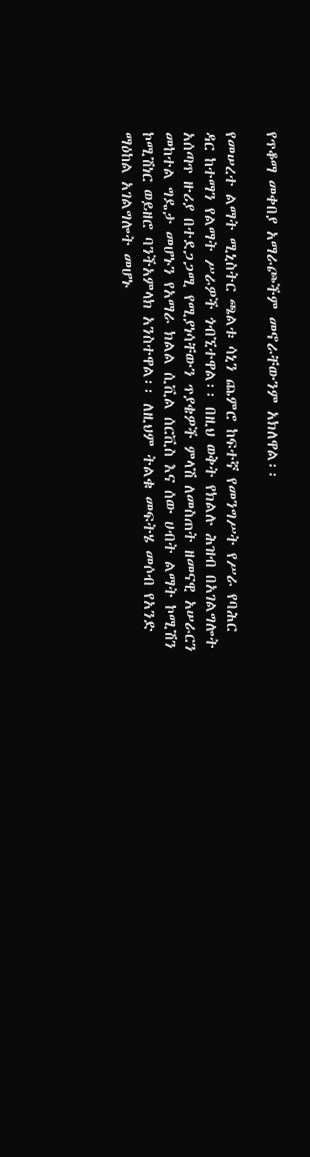የጥቆማ መቀበያ አማራጮችም መኖራቸውንም አክለዋል፡፡

የመሠረተ ልማት ሚኒስትር ጫልቱ ሳኒን ጨምሮ ከፍተኛ የመንግሥት የሥራ የባሕር ዳር ከተማን የልማት ሥራዎች ጎብኚተዋል፡፡ በዚህ ወቅት የክልሉ ሕዝብ በአገልግሎት አሰጣጥ ዙሪያ በተደጋጋሚ የሚያነሳቸውን ጥያቄዎች ምላሽ ለመስጠት ዘመናዊ አሠራርን መከተል ግዴታ መሆኑን የአማራ ክልል ሲቪል ሰርቪስ እና ሰው ሀብት ልማት ኮሚሽን ኮሚሽነር ወይዘሮ ባንችአምላክ አንስተዋል፡፡ ለዚህም ትልቁ መፍትሄ መሶብ የአንድ ማዕከል አገልግሎት መሆኑ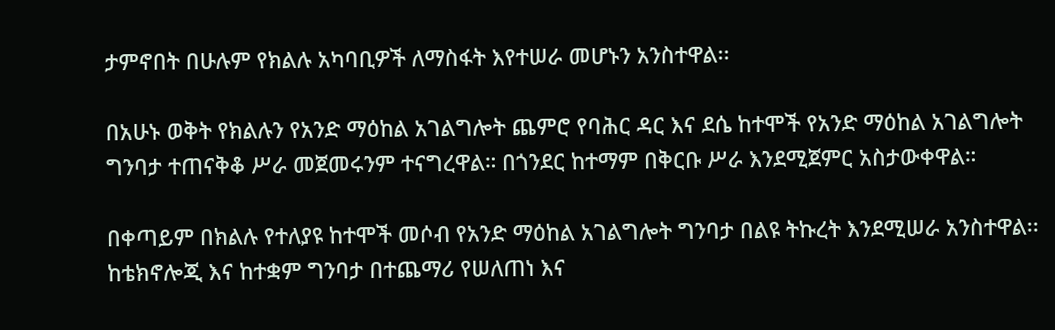ታምኖበት በሁሉም የክልሉ አካባቢዎች ለማስፋት እየተሠራ መሆኑን አንስተዋል፡፡

በአሁኑ ወቅት የክልሉን የአንድ ማዕከል አገልግሎት ጨምሮ የባሕር ዳር እና ደሴ ከተሞች የአንድ ማዕከል አገልግሎት ግንባታ ተጠናቅቆ ሥራ መጀመሩንም ተናግረዋል። በጎንደር ከተማም በቅርቡ ሥራ እንደሚጀምር አስታውቀዋል።

በቀጣይም በክልሉ የተለያዩ ከተሞች መሶብ የአንድ ማዕከል አገልግሎት ግንባታ በልዩ ትኩረት እንደሚሠራ አንስተዋል፡፡ ከቴክኖሎጂ እና ከተቋም ግንባታ በተጨማሪ የሠለጠነ እና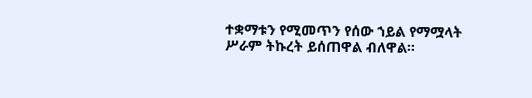ተቋማቱን የሚመጥን የሰው ኀይል የማሟላት ሥራም ትኩረት ይሰጠዋል ብለዋል፡፡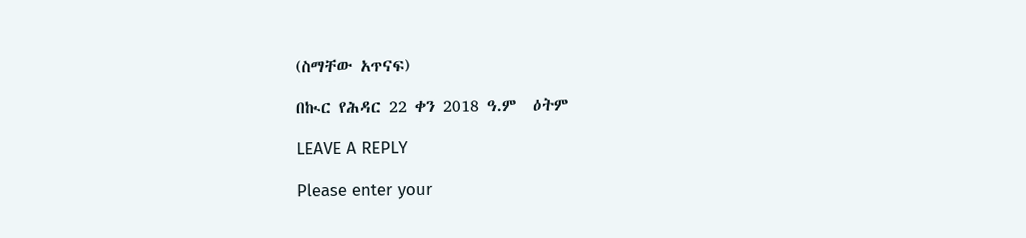(ስማቸው አጥናፍ)

በኲር የሕዳር 22 ቀን 2018 ዓ.ም  ዕትም

LEAVE A REPLY

Please enter your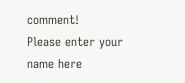comment!
Please enter your name here